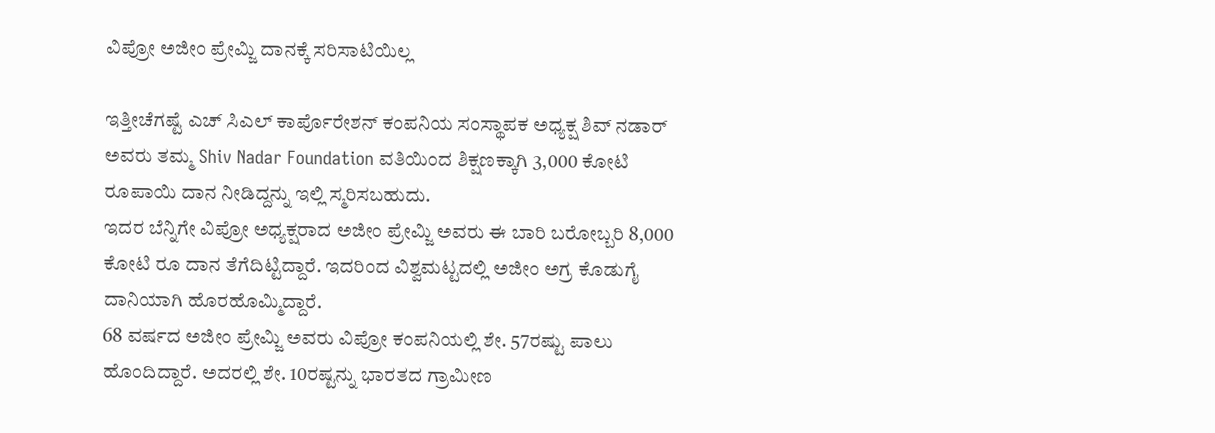ವಿಪ್ರೋ ಅಜೀಂ ಪ್ರೇಮ್ಜಿ ದಾನಕ್ಕೆ ಸರಿಸಾಟಿಯಿಲ್ಲ

ಇತ್ತೀಚೆಗಷ್ಟೆ ಎಚ್ ಸಿಎಲ್ ಕಾರ್ಪೊರೇಶನ್ ಕಂಪನಿಯ ಸಂಸ್ಥಾಪಕ ಅಧ್ಯಕ್ಷ ಶಿವ್ ನಡಾರ್ ಅವರು ತಮ್ಮ Shiv Nadar Foundation ವತಿಯಿಂದ ಶಿಕ್ಷಣಕ್ಕಾಗಿ 3,000 ಕೋಟಿ ರೂಪಾಯಿ ದಾನ ನೀಡಿದ್ದನ್ನು ಇಲ್ಲಿ ಸ್ಮರಿಸಬಹುದು.
ಇದರ ಬೆನ್ನಿಗೇ ವಿಪ್ರೋ ಅಧ್ಯಕ್ಷರಾದ ಅಜೀಂ ಪ್ರೇಮ್ಜಿ ಅವರು ಈ ಬಾರಿ ಬರೋಬ್ಬರಿ 8,000 ಕೋಟಿ ರೂ ದಾನ ತೆಗೆದಿಟ್ಟಿದ್ದಾರೆ. ಇದರಿಂದ ವಿಶ್ವಮಟ್ಟದಲ್ಲಿ ಅಜೀಂ ಅಗ್ರ ಕೊಡುಗೈ ದಾನಿಯಾಗಿ ಹೊರಹೊಮ್ಮಿದ್ದಾರೆ.
68 ವರ್ಷದ ಅಜೀಂ ಪ್ರೇಮ್ಜಿ ಅವರು ವಿಪ್ರೋ ಕಂಪನಿಯಲ್ಲಿ ಶೇ. 57ರಷ್ಟು ಪಾಲು ಹೊಂದಿದ್ದಾರೆ. ಅದರಲ್ಲಿ ಶೇ. 10ರಷ್ಟನ್ನು ಭಾರತದ ಗ್ರಾಮೀಣ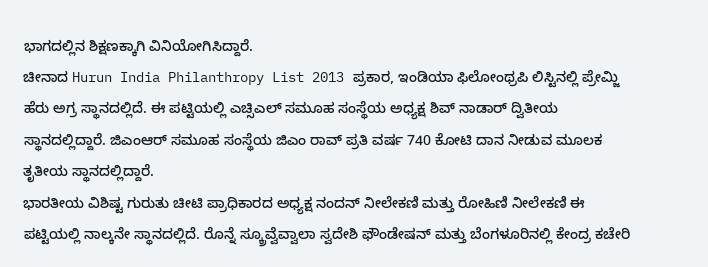ಭಾಗದಲ್ಲಿನ ಶಿಕ್ಷಣಕ್ಕಾಗಿ ವಿನಿಯೋಗಿಸಿದ್ದಾರೆ.
ಚೀನಾದ Hurun India Philanthropy List 2013 ಪ್ರಕಾರ, ಇಂಡಿಯಾ ಫಿಲೋಂಥ್ರಪಿ ಲಿಸ್ಟಿನಲ್ಲಿ ಪ್ರೇಮ್ಜಿ ಹೆರು ಅಗ್ರ ಸ್ಥಾನದಲ್ಲಿದೆ. ಈ ಪಟ್ಟಿಯಲ್ಲಿ ಎಚ್ಸಿಎಲ್ ಸಮೂಹ ಸಂಸ್ಥೆಯ ಅಧ್ಯಕ್ಷ ಶಿವ್ ನಾಡಾರ್ ದ್ವಿತೀಯ ಸ್ಥಾನದಲ್ಲಿದ್ದಾರೆ. ಜಿಎಂಆರ್ ಸಮೂಹ ಸಂಸ್ಥೆಯ ಜಿಎಂ ರಾವ್ ಪ್ರತಿ ವರ್ಷ 740 ಕೋಟಿ ದಾನ ನೀಡುವ ಮೂಲಕ ತೃತೀಯ ಸ್ಥಾನದಲ್ಲಿದ್ದಾರೆ.
ಭಾರತೀಯ ವಿಶಿಷ್ಟ ಗುರುತು ಚೀಟಿ ಪ್ರಾಧಿಕಾರದ ಅಧ್ಯಕ್ಷ ನಂದನ್ ನೀಲೇಕಣಿ ಮತ್ತು ರೋಹಿಣಿ ನೀಲೇಕಣಿ ಈ ಪಟ್ಟಿಯಲ್ಲಿ ನಾಲ್ಕನೇ ಸ್ಥಾನದಲ್ಲಿದೆ. ರೊನ್ನೆ ಸ್ಕ್ರೂವ್ವೆವ್ವಾಲಾ ಸ್ವದೇಶಿ ಫೌಂಡೇಷನ್ ಮತ್ತು ಬೆಂಗಳೂರಿನಲ್ಲಿ ಕೇಂದ್ರ ಕಚೇರಿ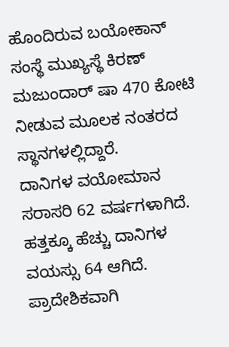ಹೊಂದಿರುವ ಬಯೋಕಾನ್ ಸಂಸ್ಥೆ ಮುಖ್ಯಸ್ಥೆ ಕಿರಣ್ ಮಜುಂದಾರ್ ಷಾ 470 ಕೋಟಿ ನೀಡುವ ಮೂಲಕ ನಂತರದ ಸ್ಥಾನಗಳಲ್ಲಿದ್ದಾರೆ.
ದಾನಿಗಳ ವಯೋಮಾನ ಸರಾಸರಿ 62 ವರ್ಷಗಳಾಗಿದೆ. ಹತ್ತಕ್ಕೂ ಹೆಚ್ಚು ದಾನಿಗಳ ವಯಸ್ಸು 64 ಆಗಿದೆ. ಪ್ರಾದೇಶಿಕವಾಗಿ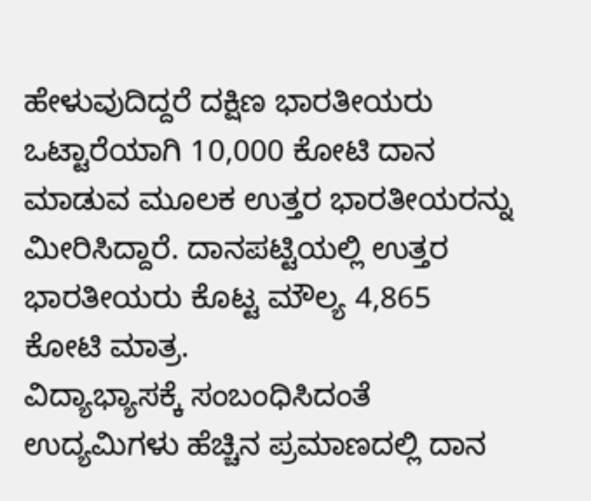ಹೇಳುವುದಿದ್ದರೆ ದಕ್ಷಿಣ ಭಾರತೀಯರು ಒಟ್ಟಾರೆಯಾಗಿ 10,000 ಕೋಟಿ ದಾನ ಮಾಡುವ ಮೂಲಕ ಉತ್ತರ ಭಾರತೀಯರನ್ನು ಮೀರಿಸಿದ್ದಾರೆ. ದಾನಪಟ್ಟಿಯಲ್ಲಿ ಉತ್ತರ ಭಾರತೀಯರು ಕೊಟ್ಟ ಮೌಲ್ಯ 4,865 ಕೋಟಿ ಮಾತ್ರ.
ವಿದ್ಯಾಭ್ಯಾಸಕ್ಕೆ ಸಂಬಂಧಿಸಿದಂತೆ ಉದ್ಯಮಿಗಳು ಹೆಚ್ಚಿನ ಪ್ರಮಾಣದಲ್ಲಿ ದಾನ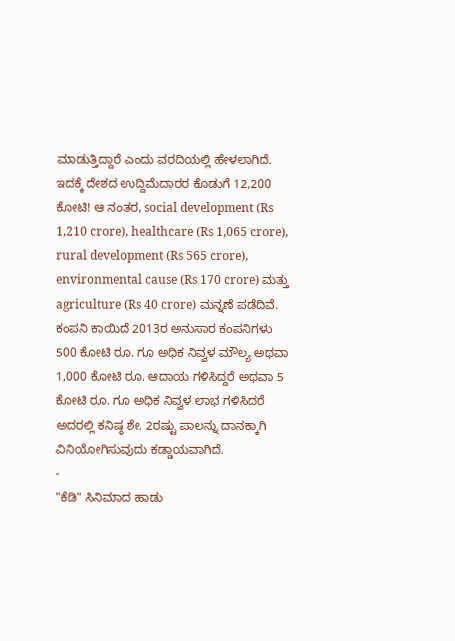ಮಾಡುತ್ತಿದ್ದಾರೆ ಎಂದು ವರದಿಯಲ್ಲಿ ಹೇಳಲಾಗಿದೆ. ಇದಕ್ಕೆ ದೇಶದ ಉದ್ದಿಮೆದಾರರ ಕೊಡುಗೆ 12,200 ಕೋಟಿ! ಆ ನಂತರ, social development (Rs 1,210 crore), healthcare (Rs 1,065 crore), rural development (Rs 565 crore), environmental cause (Rs 170 crore) ಮತ್ತು agriculture (Rs 40 crore) ಮನ್ನಣೆ ಪಡೆದಿವೆ.
ಕಂಪನಿ ಕಾಯಿದೆ 2013ರ ಅನುಸಾರ ಕಂಪನಿಗಳು 500 ಕೋಟಿ ರೂ. ಗೂ ಅಧಿಕ ನಿವ್ವಳ ಮೌಲ್ಯ ಅಥವಾ 1,000 ಕೋಟಿ ರೂ. ಆದಾಯ ಗಳಿಸಿದ್ದರೆ ಅಥವಾ 5 ಕೋಟಿ ರೂ. ಗೂ ಅಧಿಕ ನಿವ್ವಳ ಲಾಭ ಗಳಿಸಿದರೆ ಅದರಲ್ಲಿ ಕನಿಷ್ಠ ಶೇ. 2ರಷ್ಟು ಪಾಲನ್ನು ದಾನಕ್ಕಾಗಿ ವಿನಿಯೋಗಿಸುವುದು ಕಡ್ಡಾಯವಾಗಿದೆ.
-
"ಕೆಡಿ" ಸಿನಿಮಾದ ಹಾಡು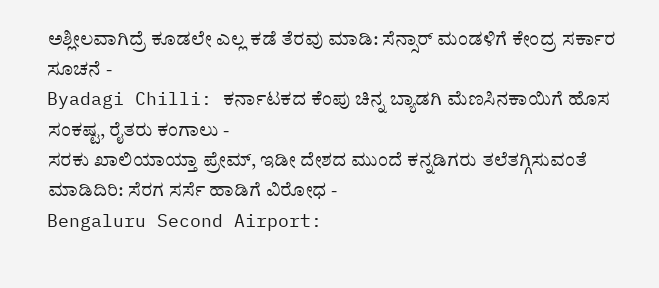ಅಶ್ಲೀಲವಾಗಿದ್ರೆ ಕೂಡಲೇ ಎಲ್ಲ ಕಡೆ ತೆರವು ಮಾಡಿ: ಸೆನ್ಸಾರ್ ಮಂಡಳಿಗೆ ಕೇಂದ್ರ ಸರ್ಕಾರ ಸೂಚನೆ -
Byadagi Chilli: ಕರ್ನಾಟಕದ ಕೆಂಪು ಚಿನ್ನ ಬ್ಯಾಡಗಿ ಮೆಣಸಿನಕಾಯಿಗೆ ಹೊಸ ಸಂಕಷ್ಟ, ರೈತರು ಕಂಗಾಲು -
ಸರಕು ಖಾಲಿಯಾಯ್ತಾ ಪ್ರೇಮ್, ಇಡೀ ದೇಶದ ಮುಂದೆ ಕನ್ನಡಿಗರು ತಲೆತಗ್ಗಿಸುವಂತೆ ಮಾಡಿದಿರಿ: ಸೆರಗ ಸರ್ಸೆ ಹಾಡಿಗೆ ವಿರೋಧ -
Bengaluru Second Airport: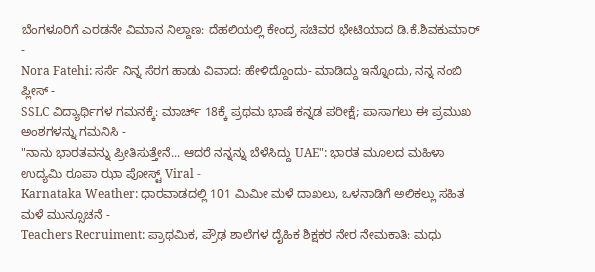ಬೆಂಗಳೂರಿಗೆ ಎರಡನೇ ವಿಮಾನ ನಿಲ್ದಾಣ: ದೆಹಲಿಯಲ್ಲಿ ಕೇಂದ್ರ ಸಚಿವರ ಭೇಟಿಯಾದ ಡಿ.ಕೆ.ಶಿವಕುಮಾರ್ -
Nora Fatehi: ಸರ್ಸೆ ನಿನ್ನ ಸೆರಗ ಹಾಡು ವಿವಾದ: ಹೇಳಿದ್ದೊಂದು- ಮಾಡಿದ್ದು ಇನ್ನೊಂದು, ನನ್ನ ನಂಬಿ ಪ್ಲೀಸ್ -
SSLC ವಿದ್ಯಾರ್ಥಿಗಳ ಗಮನಕ್ಕೆ: ಮಾರ್ಚ್ 18ಕ್ಕೆ ಪ್ರಥಮ ಭಾಷೆ ಕನ್ನಡ ಪರೀಕ್ಷೆ; ಪಾಸಾಗಲು ಈ ಪ್ರಮುಖ ಅಂಶಗಳನ್ನು ಗಮನಿಸಿ -
"ನಾನು ಭಾರತವನ್ನು ಪ್ರೀತಿಸುತ್ತೇನೆ... ಆದರೆ ನನ್ನನ್ನು ಬೆಳೆಸಿದ್ದು UAE": ಭಾರತ ಮೂಲದ ಮಹಿಳಾ ಉದ್ಯಮಿ ರೂಪಾ ಝಾ ಪೋಸ್ಟ್ Viral -
Karnataka Weather: ಧಾರವಾಡದಲ್ಲಿ 101 ಮಿಮೀ ಮಳೆ ದಾಖಲು, ಒಳನಾಡಿಗೆ ಅಲಿಕಲ್ಲು ಸಹಿತ ಮಳೆ ಮುನ್ಸೂಚನೆ -
Teachers Recruiment: ಪ್ರಾಥಮಿಕ, ಪ್ರೌಢ ಶಾಲೆಗಳ ದೈಹಿಕ ಶಿಕ್ಷಕರ ನೇರ ನೇಮಕಾತಿ: ಮಧು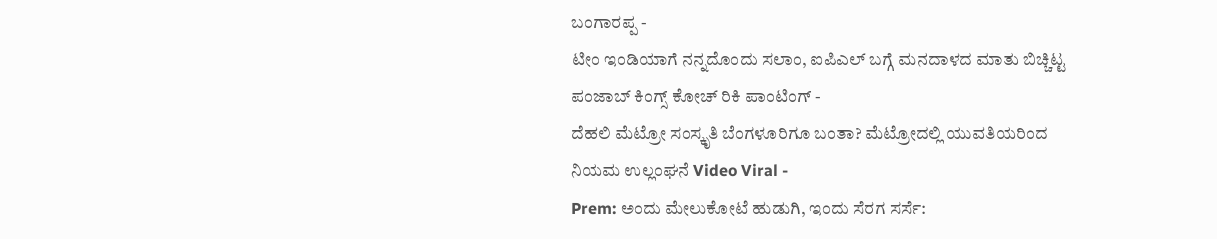ಬಂಗಾರಪ್ಪ -
ಟೀಂ ಇಂಡಿಯಾಗೆ ನನ್ನದೊಂದು ಸಲಾಂ, ಐಪಿಎಲ್ ಬಗ್ಗೆ ಮನದಾಳದ ಮಾತು ಬಿಚ್ಚಿಟ್ಟ ಪಂಜಾಬ್ ಕಿಂಗ್ಸ್ ಕೋಚ್ ರಿಕಿ ಪಾಂಟಿಂಗ್ -
ದೆಹಲಿ ಮೆಟ್ರೋ ಸಂಸ್ಕೃತಿ ಬೆಂಗಳೂರಿಗೂ ಬಂತಾ? ಮೆಟ್ರೋದಲ್ಲಿ ಯುವತಿಯರಿಂದ ನಿಯಮ ಉಲ್ಲಂಘನೆ Video Viral -
Prem: ಅಂದು ಮೇಲುಕೋಟೆ ಹುಡುಗಿ, ಇಂದು ಸೆರಗ ಸರ್ಸೆ: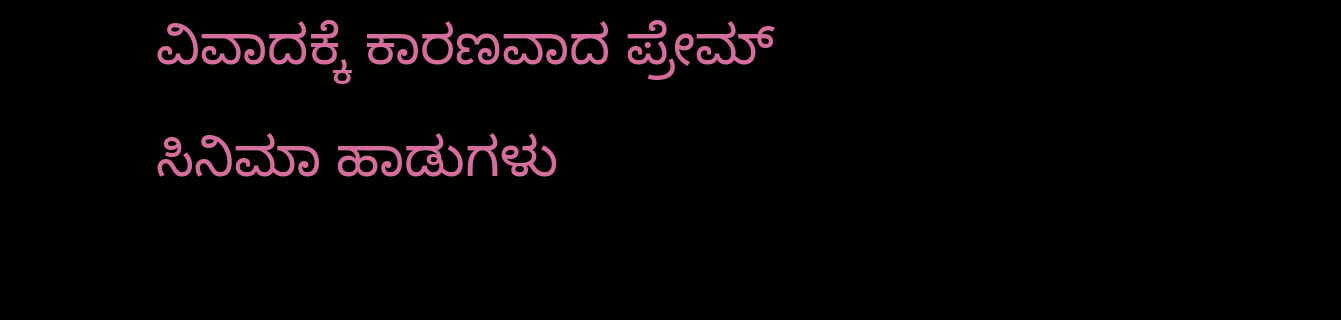ವಿವಾದಕ್ಕೆ ಕಾರಣವಾದ ಪ್ರೇಮ್ ಸಿನಿಮಾ ಹಾಡುಗಳು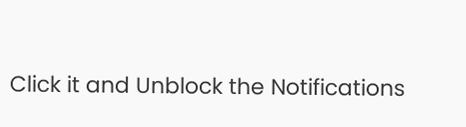Click it and Unblock the Notifications